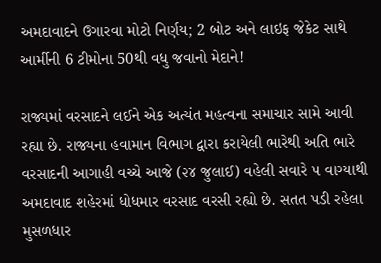અમદાવાદને ઉગારવા મોટો નિર્ણય; 2 બોટ અને લાઇફ જેકેટ સાથે આર્મીની 6 ટીમોના 50થી વધુ જવાનો મેદાને!

રાજ્યમાં વરસાદને લઈને એક અત્યંત મહત્વના સમાચાર સામે આવી રહ્યા છે. રાજ્યના હવામાન વિભાગ દ્વારા કરાયેલી ભારેથી અતિ ભારે વરસાદની આગાહી વચ્ચે આજે (૨૪ જુલાઈ) વહેલી સવારે ૫ વાગ્યાથી અમદાવાદ શહેરમાં ધોધમાર વરસાદ વરસી રહ્યો છે. સતત પડી રહેલા મુસળધાર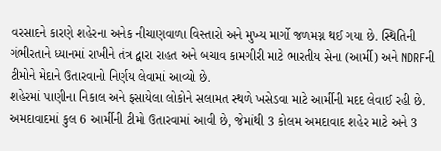વરસાદને કારણે શહેરના અનેક નીચાણવાળા વિસ્તારો અને મુખ્ય માર્ગો જળમગ્ન થઈ ગયા છે. સ્થિતિની ગંભીરતાને ધ્યાનમાં રાખીને તંત્ર દ્વારા રાહત અને બચાવ કામગીરી માટે ભારતીય સેના (આર્મી) અને NDRFની ટીમોને મેદાને ઉતારવાનો નિર્ણય લેવામાં આવ્યો છે.
શહેરમાં પાણીના નિકાલ અને ફસાયેલા લોકોને સલામત સ્થળે ખસેડવા માટે આર્મીની મદદ લેવાઈ રહી છે. અમદાવાદમાં કુલ 6 આર્મીની ટીમો ઉતારવામાં આવી છે, જેમાંથી 3 કોલમ અમદાવાદ શહેર માટે અને 3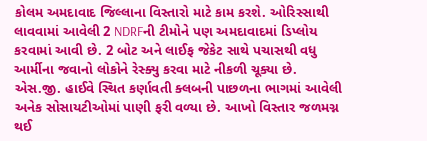કોલમ અમદાવાદ જિલ્લાના વિસ્તારો માટે કામ કરશે. ઓરિસ્સાથી લાવવામાં આવેલી 2 NDRFની ટીમોને પણ અમદાવાદમાં ડિપ્લોય કરવામાં આવી છે. 2 બોટ અને લાઈફ જેકેટ સાથે પચાસથી વધુ આર્મીના જવાનો લોકોને રેસ્ક્યુ કરવા માટે નીકળી ચૂક્યા છે.
એસ.જી. હાઈવે સ્થિત કર્ણાવતી ક્લબની પાછળના ભાગમાં આવેલી અનેક સોસાયટીઓમાં પાણી ફરી વળ્યા છે. આખો વિસ્તાર જળમગ્ન થઈ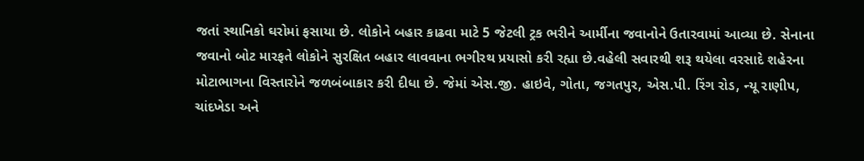જતાં સ્થાનિકો ઘરોમાં ફસાયા છે. લોકોને બહાર કાઢવા માટે 5 જેટલી ટ્રક ભરીને આર્મીના જવાનોને ઉતારવામાં આવ્યા છે. સેનાના જવાનો બોટ મારફતે લોકોને સુરક્ષિત બહાર લાવવાના ભગીરથ પ્રયાસો કરી રહ્યા છે.વહેલી સવારથી શરૂ થયેલા વરસાદે શહેરના મોટાભાગના વિસ્તારોને જળબંબાકાર કરી દીધા છે. જેમાં એસ.જી. હાઇવે, ગોતા, જગતપુર, એસ.પી. રિંગ રોડ, ન્યૂ રાણીપ, ચાંદખેડા અને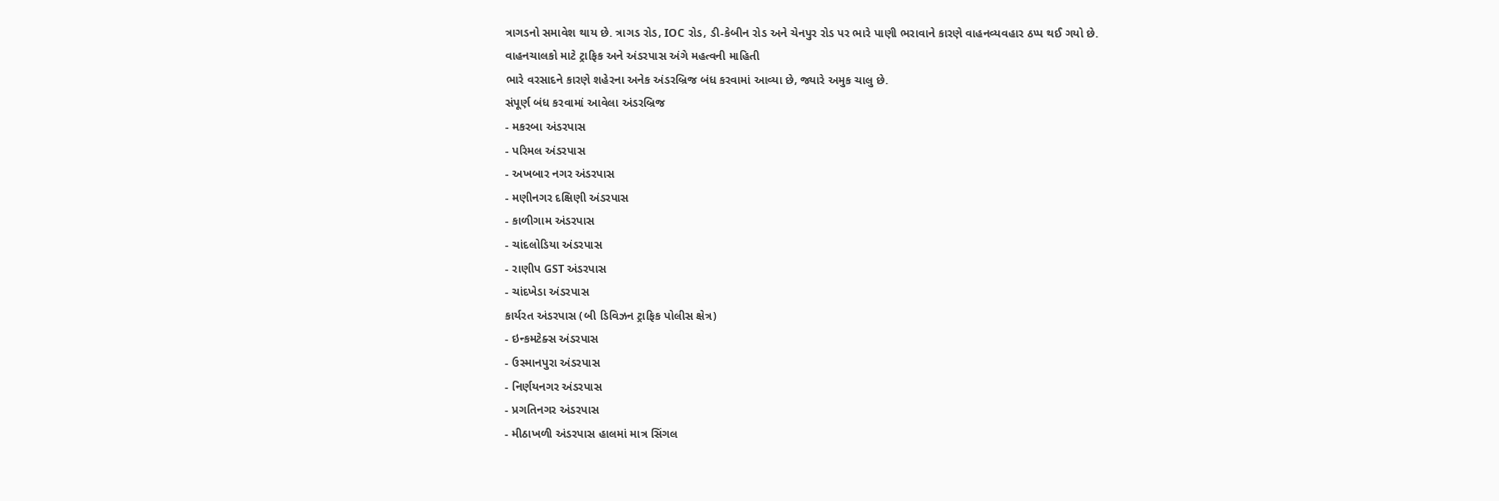ત્રાગડનો સમાવેશ થાય છે. ત્રાગડ રોડ, IOC રોડ, ડી-કેબીન રોડ અને ચેનપુર રોડ પર ભારે પાણી ભરાવાને કારણે વાહનવ્યવહાર ઠપ્પ થઈ ગયો છે.
વાહનચાલકો માટે ટ્રાફિક અને અંડરપાસ અંગે મહત્વની માહિતી
ભારે વરસાદને કારણે શહેરના અનેક અંડરબ્રિજ બંધ કરવામાં આવ્યા છે, જ્યારે અમુક ચાલુ છે.
સંપૂર્ણ બંધ કરવામાં આવેલા અંડરબ્રિજ
- મકરબા અંડરપાસ
- પરિમલ અંડરપાસ
- અખબાર નગર અંડરપાસ
- મણીનગર દક્ષિણી અંડરપાસ
- કાળીગામ અંડરપાસ
- ચાંદલોડિયા અંડરપાસ
- રાણીપ GST અંડરપાસ
- ચાંદખેડા અંડરપાસ
કાર્યરત અંડરપાસ (બી ડિવિઝન ટ્રાફિક પોલીસ ક્ષેત્ર)
- ઇન્કમટેક્સ અંડરપાસ
- ઉસ્માનપુરા અંડરપાસ
- નિર્ણયનગર અંડરપાસ
- પ્રગતિનગર અંડરપાસ
- મીઠાખળી અંડરપાસ હાલમાં માત્ર સિંગલ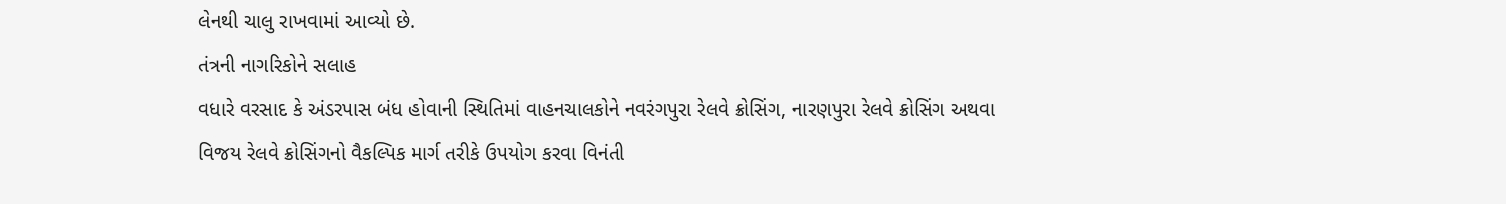લેનથી ચાલુ રાખવામાં આવ્યો છે.
તંત્રની નાગરિકોને સલાહ
વધારે વરસાદ કે અંડરપાસ બંધ હોવાની સ્થિતિમાં વાહનચાલકોને નવરંગપુરા રેલવે ક્રોસિંગ, નારણપુરા રેલવે ક્રોસિંગ અથવા વિજય રેલવે ક્રોસિંગનો વૈકલ્પિક માર્ગ તરીકે ઉપયોગ કરવા વિનંતી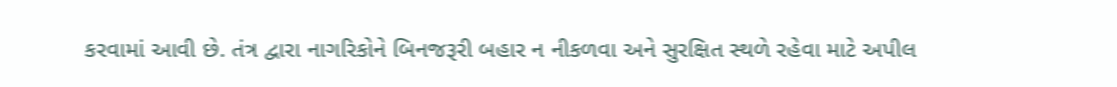કરવામાં આવી છે. તંત્ર દ્વારા નાગરિકોને બિનજરૂરી બહાર ન નીકળવા અને સુરક્ષિત સ્થળે રહેવા માટે અપીલ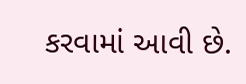કરવામાં આવી છે.